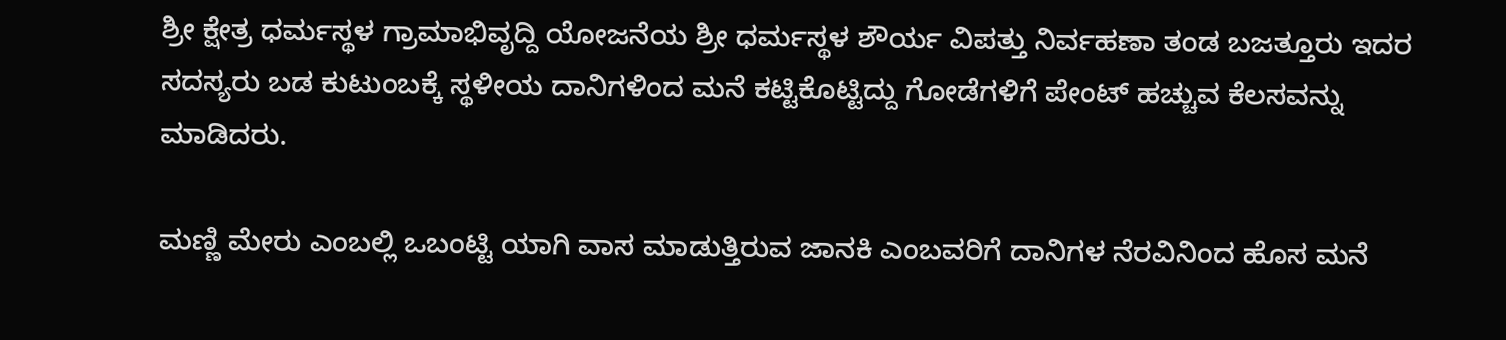ಶ್ರೀ ಕ್ಷೇತ್ರ ಧರ್ಮಸ್ಥಳ ಗ್ರಾಮಾಭಿವೃದ್ದಿ ಯೋಜನೆಯ ಶ್ರೀ ಧರ್ಮಸ್ಥಳ ಶೌರ್ಯ ವಿಪತ್ತು ನಿರ್ವಹಣಾ ತಂಡ ಬಜತ್ತೂರು ಇದರ ಸದಸ್ಯರು ಬಡ ಕುಟುಂಬಕ್ಕೆ ಸ್ಥಳೀಯ ದಾನಿಗಳಿಂದ ಮನೆ ಕಟ್ಟಿಕೊಟ್ಟಿದ್ದು ಗೋಡೆಗಳಿಗೆ ಪೇಂಟ್ ಹಚ್ಚುವ ಕೆಲಸವನ್ನು ಮಾಡಿದರು.

ಮಣ್ಣಿ ಮೇರು ಎಂಬಲ್ಲಿ ಒಬಂಟ್ಟಿ ಯಾಗಿ ವಾಸ ಮಾಡುತ್ತಿರುವ ಜಾನಕಿ ಎಂಬವರಿಗೆ ದಾನಿಗಳ ನೆರವಿನಿಂದ ಹೊಸ ಮನೆ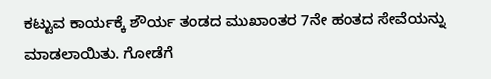ಕಟ್ಟುವ ಕಾರ್ಯಕ್ಕೆ ಶೌರ್ಯ ತಂಡದ ಮುಖಾಂತರ 7ನೇ ಹಂತದ ಸೇವೆಯನ್ನು ಮಾಡಲಾಯಿತು. ಗೋಡೆಗೆ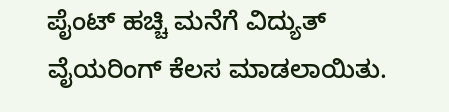ಪೈಂಟ್ ಹಚ್ಚಿ ಮನೆಗೆ ವಿದ್ಯುತ್ ವೈಯರಿಂಗ್ ಕೆಲಸ ಮಾಡಲಾಯಿತು.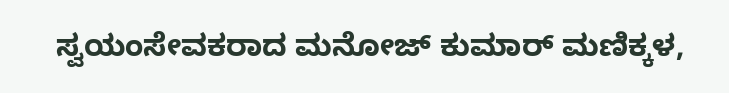ಸ್ವಯಂಸೇವಕರಾದ ಮನೋಜ್ ಕುಮಾರ್ ಮಣಿಕ್ಕಳ,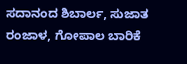ಸದಾನಂದ ಶಿಬಾರ್ಲ, ಸುಜಾತ ರಂಜಾಳ, ಗೋಪಾಲ ಬಾರಿಕೆ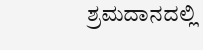ಶ್ರಮದಾನದಲ್ಲಿ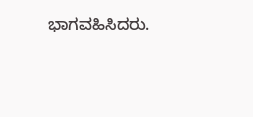ಭಾಗವಹಿಸಿದರು.